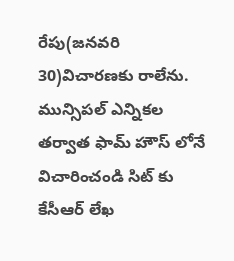రేపు(జనవరి 30)విచారణకు రాలేను. మున్సిపల్ ఎన్నికల తర్వాత ఫామ్ హౌస్ లోనే విచారించండి సిట్ కు కేసీఆర్ లేఖ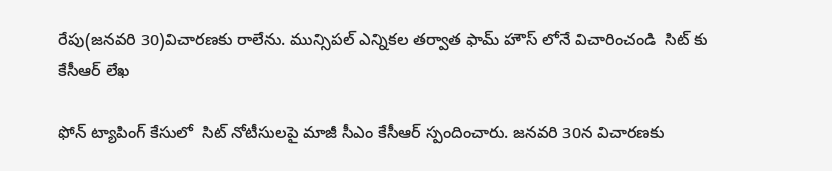రేపు(జనవరి 30)విచారణకు రాలేను. మున్సిపల్ ఎన్నికల తర్వాత ఫామ్ హౌస్ లోనే విచారించండి  సిట్ కు కేసీఆర్ లేఖ

ఫోన్ ట్యాపింగ్ కేసులో  సిట్ నోటీసులపై మాజీ సీఎం కేసీఆర్ స్పందించారు. జనవరి 30న విచారణకు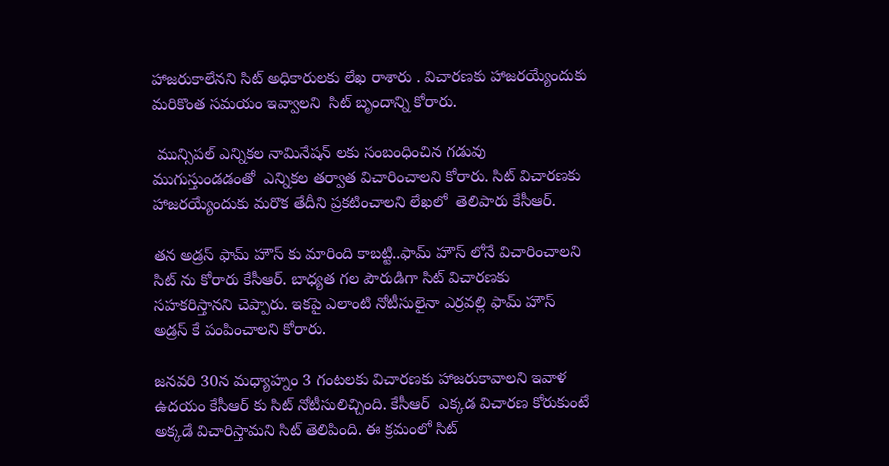హాజరుకాలేనని సిట్ అధికారులకు లేఖ రాశారు . విచారణకు హాజరయ్యేందుకు మరికొంత సమయం ఇవ్వాలని  సిట్ బృందాన్ని కోరారు.

 మున్సిపల్ ఎన్నికల నామినేషన్ లకు సంబంధించిన గడువు ముగుస్తుండడంతో  ఎన్నికల తర్వాత విచారించాలని కోరారు. సిట్ విచారణకు హాజరయ్యేందుకు మరొక తేదీని ప్రకటించాలని లేఖలో  తెలిపారు కేసీఆర్.

తన అడ్రస్ ఫామ్ హౌస్ కు మారింది కాబట్టి..ఫామ్ హౌస్ లోనే విచారించాలని సిట్ ను కోరారు కేసీఆర్. బాధ్యత గల పౌరుడిగా సిట్ విచారణకు సహకరిస్తానని చెప్పారు. ఇకపై ఎలాంటి నోటీసులైనా ఎర్రవల్లి ఫామ్ హౌస్ అడ్రస్ కే పంపించాలని కోరారు.

జనవరి 30న మధ్యాహ్నం 3 గంటలకు విచారణకు హాజరుకావాలని ఇవాళ ఉదయం కేసీఆర్ కు సిట్ నోటీసులిచ్చింది. కేసీఆర్  ఎక్కడ విచారణ కోరుకుంటే అక్కడే విచారిస్తామని సిట్ తెలిపింది. ఈ క్రమంలో సిట్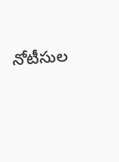నోటీసుల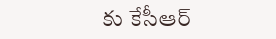కు కేసీఆర్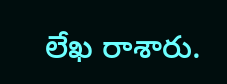లేఖ రాశారు.